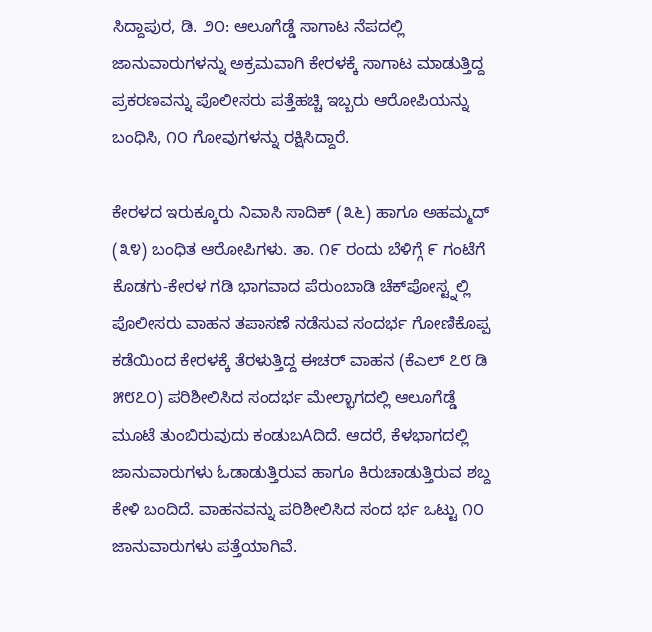ಸಿದ್ದಾಪುರ, ಡಿ. ೨೦: ಆಲೂಗೆಡ್ಡೆ ಸಾಗಾಟ ನೆಪದಲ್ಲಿ ಜಾನುವಾರುಗಳನ್ನು ಅಕ್ರಮವಾಗಿ ಕೇರಳಕ್ಕೆ ಸಾಗಾಟ ಮಾಡುತ್ತಿದ್ದ ಪ್ರಕರಣವನ್ನು ಪೊಲೀಸರು ಪತ್ತೆಹಚ್ಚಿ ಇಬ್ಬರು ಆರೋಪಿಯನ್ನು ಬಂಧಿಸಿ, ೧೦ ಗೋವುಗಳನ್ನು ರಕ್ಷಿಸಿದ್ದಾರೆ.

ಕೇರಳದ ಇರುಕ್ಕೂರು ನಿವಾಸಿ ಸಾದಿಕ್ (೩೬) ಹಾಗೂ ಅಹಮ್ಮದ್ (೩೪) ಬಂಧಿತ ಆರೋಪಿಗಳು. ತಾ. ೧೯ ರಂದು ಬೆಳಿಗ್ಗೆ ೯ ಗಂಟೆಗೆ ಕೊಡಗು-ಕೇರಳ ಗಡಿ ಭಾಗವಾದ ಪೆರುಂಬಾಡಿ ಚೆಕ್‌ಪೋಸ್ಟ್ನಲ್ಲಿ ಪೊಲೀಸರು ವಾಹನ ತಪಾಸಣೆ ನಡೆಸುವ ಸಂದರ್ಭ ಗೋಣಿಕೊಪ್ಪ ಕಡೆಯಿಂದ ಕೇರಳಕ್ಕೆ ತೆರಳುತ್ತಿದ್ದ ಈಚರ್ ವಾಹನ (ಕೆಎಲ್ ೭೮ ಡಿ ೫೮೭೦) ಪರಿಶೀಲಿಸಿದ ಸಂದರ್ಭ ಮೇಲ್ಭಾಗದಲ್ಲಿ ಆಲೂಗೆಡ್ಡೆ ಮೂಟೆ ತುಂಬಿರುವುದು ಕಂಡುಬAದಿದೆ. ಆದರೆ, ಕೆಳಭಾಗದಲ್ಲಿ ಜಾನುವಾರುಗಳು ಓಡಾಡುತ್ತಿರುವ ಹಾಗೂ ಕಿರುಚಾಡುತ್ತಿರುವ ಶಬ್ದ ಕೇಳಿ ಬಂದಿದೆ. ವಾಹನವನ್ನು ಪರಿಶೀಲಿಸಿದ ಸಂದ ರ್ಭ ಒಟ್ಟು ೧೦ ಜಾನುವಾರುಗಳು ಪತ್ತೆಯಾಗಿವೆ.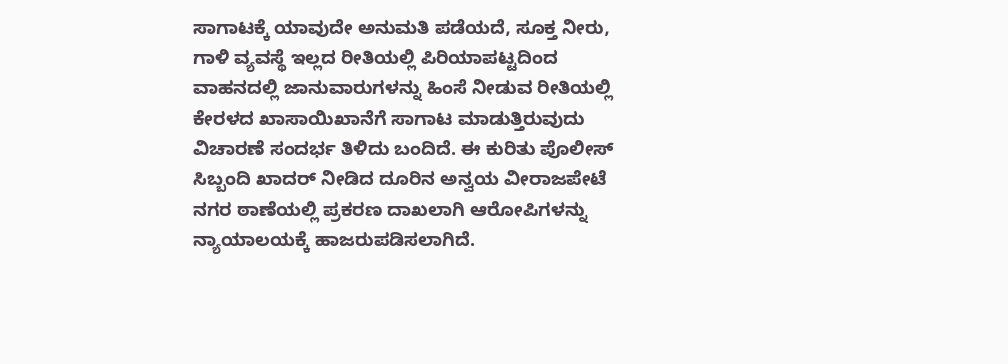ಸಾಗಾಟಕ್ಕೆ ಯಾವುದೇ ಅನುಮತಿ ಪಡೆಯದೆ, ಸೂಕ್ತ ನೀರು, ಗಾಳಿ ವ್ಯವಸ್ಥೆ ಇಲ್ಲದ ರೀತಿಯಲ್ಲಿ ಪಿರಿಯಾಪಟ್ಟದಿಂದ ವಾಹನದಲ್ಲಿ ಜಾನುವಾರುಗಳನ್ನು ಹಿಂಸೆ ನೀಡುವ ರೀತಿಯಲ್ಲಿ ಕೇರಳದ ಖಾಸಾಯಿಖಾನೆಗೆ ಸಾಗಾಟ ಮಾಡುತ್ತಿರುವುದು ವಿಚಾರಣೆ ಸಂದರ್ಭ ತಿಳಿದು ಬಂದಿದೆ. ಈ ಕುರಿತು ಪೊಲೀಸ್ ಸಿಬ್ಬಂದಿ ಖಾದರ್ ನೀಡಿದ ದೂರಿನ ಅನ್ವಯ ವೀರಾಜಪೇಟೆ ನಗರ ಠಾಣೆಯಲ್ಲಿ ಪ್ರಕರಣ ದಾಖಲಾಗಿ ಆರೋಪಿಗಳನ್ನು ನ್ಯಾಯಾಲಯಕ್ಕೆ ಹಾಜರುಪಡಿಸಲಾಗಿದೆ.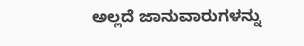ಅಲ್ಲದೆ ಜಾನುವಾರುಗಳನ್ನು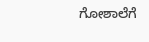ಗೋಶಾಲೆಗೆ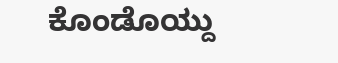ಕೊಂಡೊಯ್ದು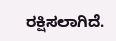ರಕ್ಷಿಸಲಾಗಿದೆ.